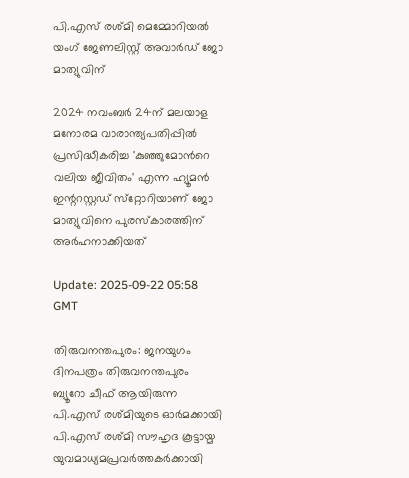പി.എസ് രശ്മി മെമ്മോറിയല്‍ യംഗ് ജേണലിസ്റ്റ് അവാര്‍ഡ് ജോ മാത്യുവിന്

2024 നവംബര്‍ 24ന് മലയാള മനോരമ വാരാന്ത്യപതിപ്പില്‍ പ്രസിദ്ധീകരിച്ച 'കുഞ്ഞുമോന്‍റെ വലിയ ജീവിതം' എന്ന ഹ്യൂമന്‍ ഇന്ററസ്റ്റഡ് സ്‌റ്റോറിയാണ് ജോ മാത്യുവിനെ പുരസ്‌കാരത്തിന് അര്‍ഹനാക്കിയത്

Update: 2025-09-22 05:58 GMT

തിരുവനന്തപുരം: ജനയുഗം ദിനപത്രം തിരുവനന്തപുരം ബ്യൂറോ ചീഫ് ആയിരുന്ന പി.എസ് രശ്മിയുടെ ഓര്‍മക്കായി പി.എസ് രശ്മി സൗഹൃദ കൂട്ടായ്മ യുവമാധ്യമപ്രവര്‍ത്തകര്‍ക്കായി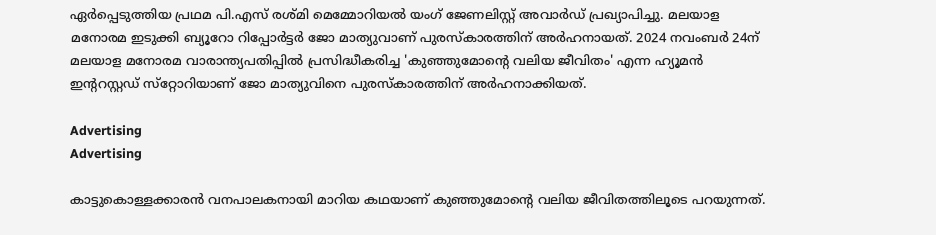ഏര്‍പ്പെടുത്തിയ പ്രഥമ പി.എസ് രശ്മി മെമ്മോറിയല്‍ യംഗ് ജേണലിസ്റ്റ് അവാര്‍ഡ് പ്രഖ്യാപിച്ചു. മലയാള മനോരമ ഇടുക്കി ബ്യൂറോ റിപ്പോര്‍ട്ടര്‍ ജോ മാത്യുവാണ് പുരസ്‌കാരത്തിന് അര്‍ഹനായത്. 2024 നവംബര്‍ 24ന് മലയാള മനോരമ വാരാന്ത്യപതിപ്പില്‍ പ്രസിദ്ധീകരിച്ച 'കുഞ്ഞുമോന്‍റെ വലിയ ജീവിതം' എന്ന ഹ്യൂമന്‍ ഇന്ററസ്റ്റഡ് സ്‌റ്റോറിയാണ് ജോ മാത്യുവിനെ പുരസ്‌കാരത്തിന് അര്‍ഹനാക്കിയത്.

Advertising
Advertising

കാട്ടുകൊള്ളക്കാരന്‍ വനപാലകനായി മാറിയ കഥയാണ് കുഞ്ഞുമോന്റെ വലിയ ജീവിതത്തിലൂടെ പറയുന്നത്.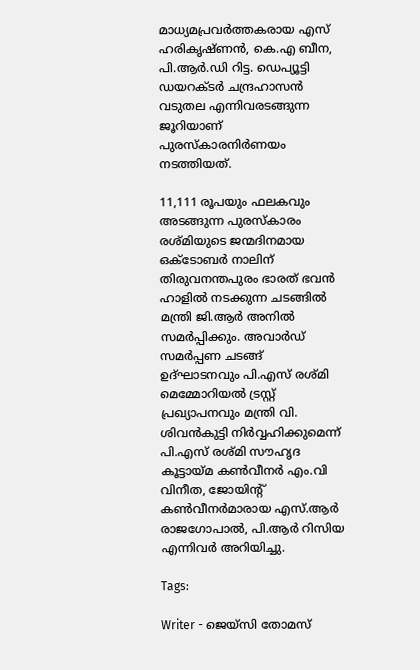മാധ്യമപ്രവര്‍ത്തകരായ എസ് ഹരികൃഷ്ണന്‍, കെ.എ ബീന, പി.ആര്‍.ഡി റിട്ട. ഡെപ്യൂട്ടി ഡയറക്ടര്‍ ചന്ദ്രഹാസന്‍ വടുതല എന്നിവരടങ്ങുന്ന ജൂറിയാണ് പുരസ്‌കാരനിര്‍ണയം നടത്തിയത്.

11,111 രൂപയും ഫലകവും അടങ്ങുന്ന പുരസ്‌കാരം രശ്മിയുടെ ജന്മദിനമായ ഒക്ടോബര്‍ നാലിന് തിരുവനന്തപുരം ഭാരത് ഭവന്‍ ഹാളില്‍ നടക്കുന്ന ചടങ്ങില്‍ മന്ത്രി ജി.ആര്‍ അനില്‍ സമര്‍പ്പിക്കും. അവാര്‍ഡ് സമര്‍പ്പണ ചടങ്ങ് ഉദ്ഘാടനവും പി.എസ് രശ്മി മെമ്മോറിയല്‍ ട്രസ്റ്റ് പ്രഖ്യാപനവും മന്ത്രി വി. ശിവന്‍കുട്ടി നിര്‍വ്വഹിക്കുമെന്ന് പി.എസ് രശ്മി സൗഹൃദ കൂട്ടായ്മ കണ്‍വീനര്‍ എം.വി വിനീത, ജോയിന്റ് കണ്‍വീനര്‍മാരായ എസ്.ആര്‍ രാജഗോപാല്‍, പി.ആര്‍ റിസിയ എന്നിവര്‍ അറിയിച്ചു.

Tags:

Writer - ജെയ്സി തോമസ്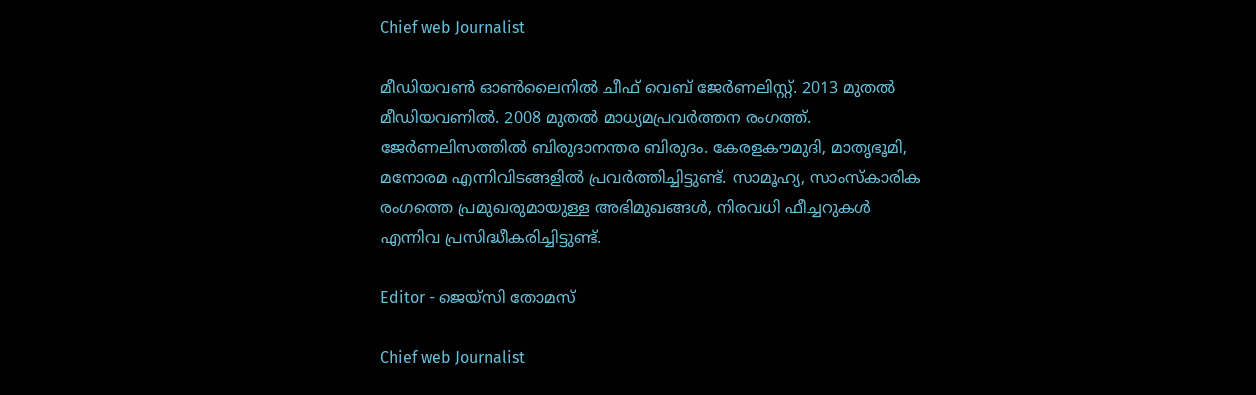Chief web Journalist

മീഡിയവൺ ഓൺലൈനിൽ ചീഫ് വെബ് ജേർണലിസ്റ്റ്. 2013 മുതൽ മീഡിയവണിൽ. 2008 മുതൽ മാധ്യമപ്രവർത്തന രംഗത്ത്. ജേർണലിസത്തിൽ ബിരുദാനന്തര ബിരുദം. കേരളകൗമുദി, മാതൃഭൂമി, മനോരമ എന്നിവിടങ്ങളിൽ പ്രവർത്തിച്ചിട്ടുണ്ട്. സാമൂഹ്യ, സാംസ്‌കാരിക രംഗത്തെ പ്രമുഖരുമായുള്ള അഭിമുഖങ്ങൾ, നിരവധി ഫീച്ചറുകൾ എന്നിവ പ്രസിദ്ധീകരിച്ചിട്ടുണ്ട്.

Editor - ജെയ്സി തോമസ്

Chief web Journalist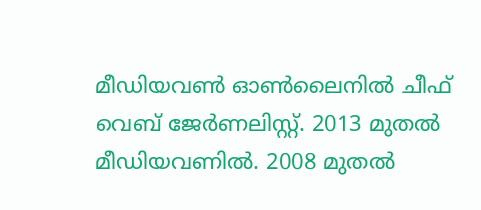മീഡിയവൺ ഓൺലൈനിൽ ചീഫ് വെബ് ജേർണലിസ്റ്റ്. 2013 മുതൽ മീഡിയവണിൽ. 2008 മുതൽ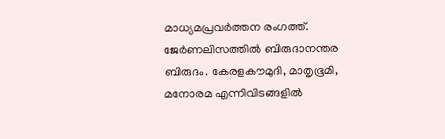മാധ്യമപ്രവർത്തന രംഗത്ത്. ജേർണലിസത്തിൽ ബിരുദാനന്തര ബിരുദം. കേരളകൗമുദി, മാതൃഭൂമി, മനോരമ എന്നിവിടങ്ങളിൽ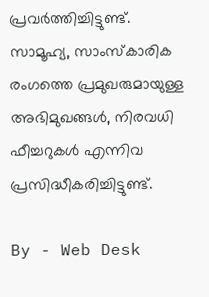പ്രവർത്തിച്ചിട്ടുണ്ട്. സാമൂഹ്യ, സാംസ്‌കാരിക രംഗത്തെ പ്രമുഖരുമായുള്ള അഭിമുഖങ്ങൾ, നിരവധി ഫീച്ചറുകൾ എന്നിവ പ്രസിദ്ധീകരിച്ചിട്ടുണ്ട്.

By - Web Desk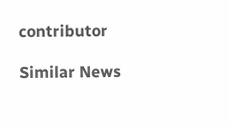contributor

Similar News